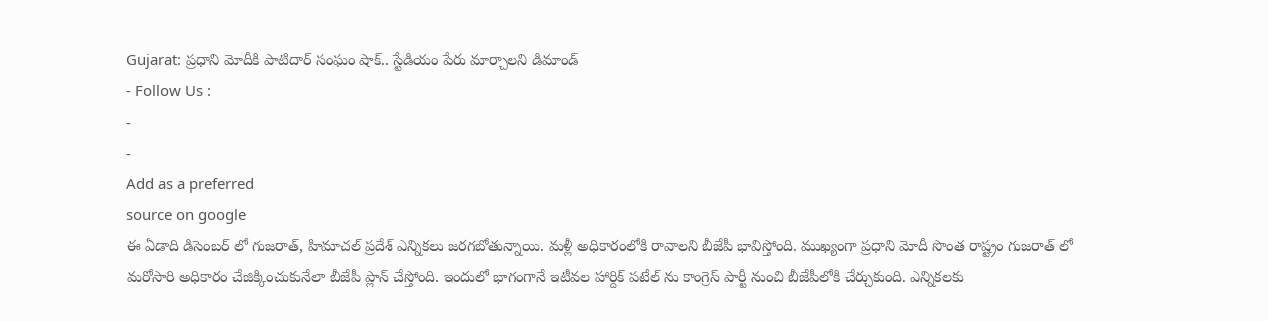Gujarat: ప్రధాని మోదీకి పాటిదార్ సంఘం షాక్.. స్టేడియం పేరు మార్చాలని డిమాండ్
- Follow Us :
-
-
Add as a preferred
source on google
ఈ ఏడాది డిసెంబర్ లో గుజరాత్, హిమాచల్ ప్రదేశ్ ఎన్నికలు జరగబోతున్నాయి. మళ్లీ అధికారంలోకి రావాలని బీజేపీ భావిస్తోంది. ముఖ్యంగా ప్రధాని మోదీ సొంత రాష్ట్రం గుజరాత్ లో మరోసారి అధికారం చేజిక్కించుకునేలా బీజేపీ ప్లాన్ చేస్తోంది. ఇందులో భాగంగానే ఇటీవల హార్దిక్ పటేల్ ను కాంగ్రెస్ పార్టీ నుంచి బీజేపీలోకి చేర్చుకుంది. ఎన్నికలకు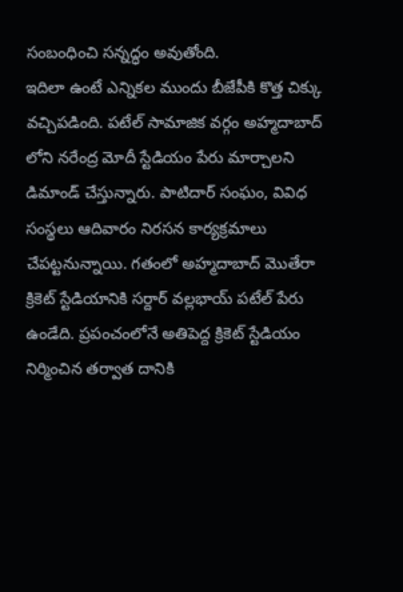సంబంధించి సన్నద్ధం అవుతోంది.
ఇదిలా ఉంటే ఎన్నికల ముందు బీజేపీకి కొత్త చిక్కు వచ్చిపడింది. పటేల్ సామాజిక వర్గం అహ్మదాబాద్ లోని నరేంద్ర మోదీ స్టేడియం పేరు మార్చాలని డిమాండ్ చేస్తున్నారు. పాటిదార్ సంఘం, వివిధ సంస్థలు ఆదివారం నిరసన కార్యక్రమాలు చేపట్టనున్నాయి. గతంలో అహ్మదాబాద్ మొతేరా క్రికెట్ స్టేడియానికి సర్దార్ వల్లభాయ్ పటేల్ పేరు ఉండేది. ప్రపంచంలోనే అతిపెద్ద క్రికెట్ స్టేడియం నిర్మించిన తర్వాత దానికి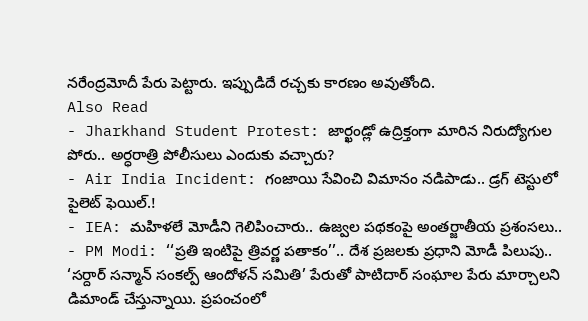నరేంద్రమోదీ పేరు పెట్టారు. ఇప్పుడిదే రచ్చకు కారణం అవుతోంది.
Also Read
- Jharkhand Student Protest: జార్ఖండ్లో ఉద్రిక్తంగా మారిన నిరుద్యోగుల పోరు.. అర్ధరాత్రి పోలీసులు ఎందుకు వచ్చారు?
- Air India Incident: గంజాయి సేవించి విమానం నడిపాడు.. డ్రగ్ టెస్టులో పైలెట్ ఫెయిల్.!
- IEA: మహిళలే మోడీని గెలిపించారు.. ఉజ్వల పథకంపై అంతర్జాతీయ ప్రశంసలు..
- PM Modi: ‘‘ప్రతి ఇంటిపై త్రివర్ణ పతాకం’’.. దేశ ప్రజలకు ప్రధాని మోడీ పిలుపు..
‘సర్దార్ సన్మాన్ సంకల్ప్ ఆందోళన్ సమితి’ పేరుతో పాటిదార్ సంఘాల పేరు మార్చాలని డిమాండ్ చేస్తున్నాయి. ప్రపంచంలో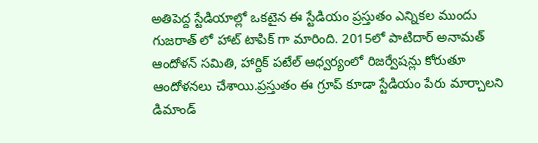అతిపెద్ద స్టేడియాల్లో ఒకటైన ఈ స్టేడియం ప్రస్తుతం ఎన్నికల ముందు గుజరాత్ లో హాట్ టాపిక్ గా మారింది. 2015లో పాటిదార్ అనామత్ ఆందోళన్ సమితి, హార్దిక్ పటేల్ ఆధ్వర్యంలో రిజర్వేషన్లు కోరుతూ ఆందోళనలు చేశాయి.ప్రస్తుతం ఈ గ్రూప్ కూడా స్టేడియం పేరు మార్చాలని డిమాండ్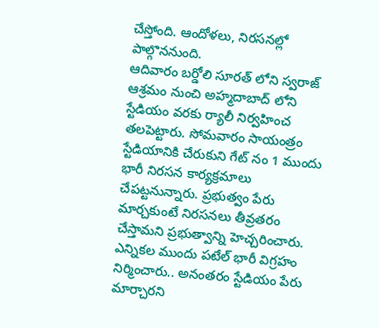చేస్తోంది. ఆందోళలు, నిరసనల్లో పాల్గొననుంది.
ఆదివారం బర్డోలి సూరత్ లోని స్వరాజ్ ఆశ్రమం నుంచి అహ్మదాబాద్ లోని స్టేడియం వరకు ర్యాలీ నిర్వహించ తలపెట్టారు. సోమవారం సాయంత్రం స్టేడియానికి చేరుకుని గేట్ నం 1 ముందు భారీ నిరసన కార్యక్రమాలు చేపట్టనున్నారు. ప్రభుత్వం పేరు మార్చకుంటే నిరసనలు తీవ్రతరం చేస్తామని ప్రభుత్వాన్ని హెచ్చరించారు. ఎన్నికల ముందు పటేల్ భారీ విగ్రహం నిర్మించారు.. అనంతరం స్టేడియం పేరు మార్చారని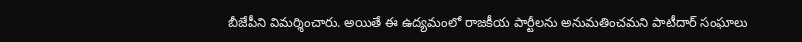బీజేపీని విమర్శించారు. అయితే ఈ ఉద్యమంలో రాజకీయ పార్టీలను అనుమతించమని పాటీదార్ సంఘాలు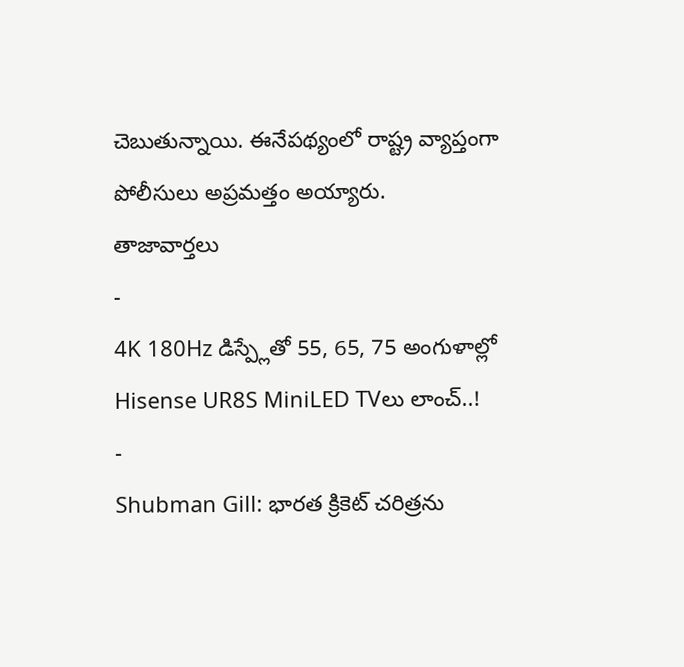చెబుతున్నాయి. ఈనేపథ్యంలో రాష్ట్ర వ్యాప్తంగా పోలీసులు అప్రమత్తం అయ్యారు.
తాజావార్తలు
-
4K 180Hz డిస్ప్లేతో 55, 65, 75 అంగుళాల్లో Hisense UR8S MiniLED TVలు లాంచ్..!
-
Shubman Gill: భారత క్రికెట్ చరిత్రను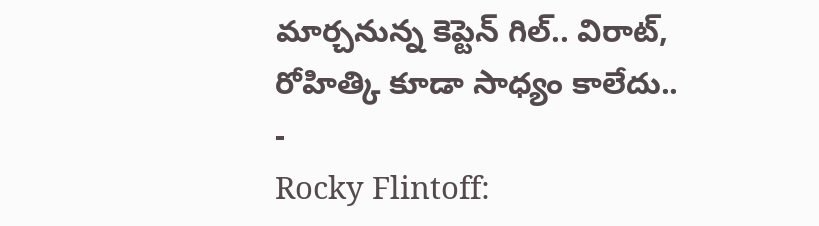మార్చనున్న కెప్టెన్ గిల్.. విరాట్, రోహిత్కి కూడా సాధ్యం కాలేదు..
-
Rocky Flintoff: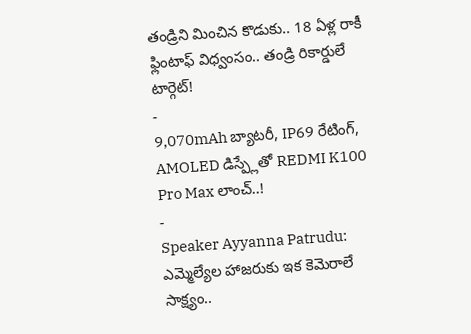తండ్రిని మించిన కొడుకు.. 18 ఏళ్ల రాకీ ఫ్లింటాఫ్ విధ్వంసం.. తండ్రి రికార్డులే టార్గెట్!
-
9,070mAh బ్యాటరీ, IP69 రేటింగ్, AMOLED డిస్ప్లేతో REDMI K100 Pro Max లాంచ్..!
-
Speaker Ayyanna Patrudu: ఎమ్మెల్యేల హాజరుకు ఇక కెమెరాలే సాక్ష్యం..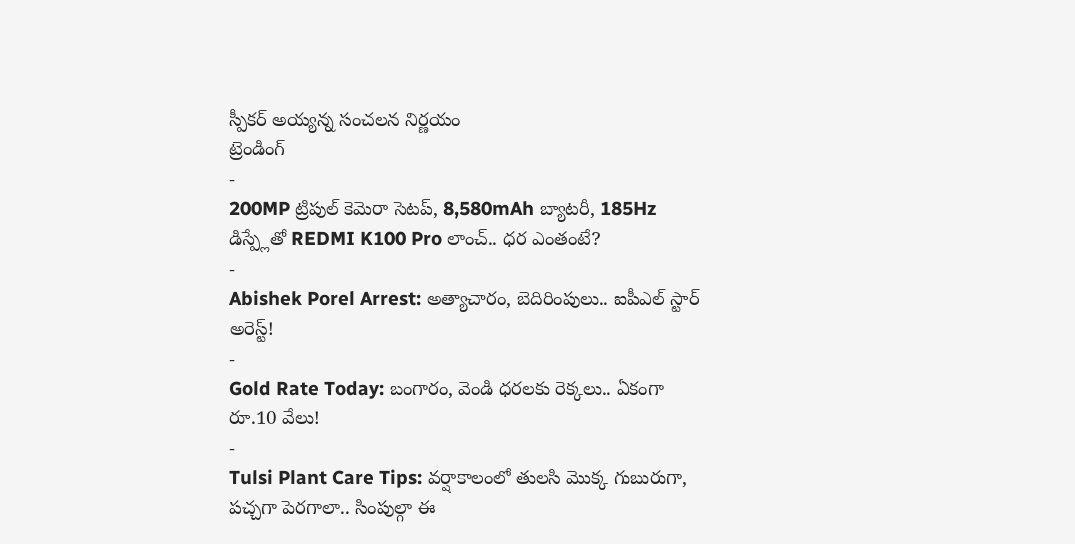స్పీకర్ అయ్యన్న సంచలన నిర్ణయం
ట్రెండింగ్
-
200MP ట్రిపుల్ కెమెరా సెటప్, 8,580mAh బ్యాటరీ, 185Hz డిస్ప్లేతో REDMI K100 Pro లాంచ్.. ధర ఎంతంటే?
-
Abishek Porel Arrest: అత్యాచారం, బెదిరింపులు.. ఐపీఎల్ స్టార్ అరెస్ట్!
-
Gold Rate Today: బంగారం, వెండి ధరలకు రెక్కలు.. ఏకంగా రూ.10 వేలు!
-
Tulsi Plant Care Tips: వర్షాకాలంలో తులసి మొక్క గుబురుగా, పచ్చగా పెరగాలా.. సింపుల్గా ఈ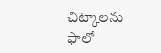చిట్కాలను ఫాలో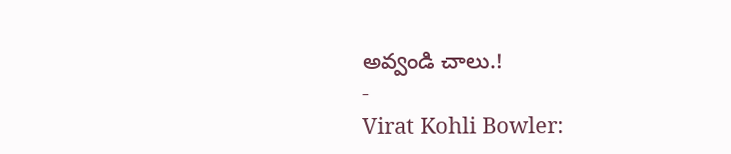అవ్వండి చాలు.!
-
Virat Kohli Bowler: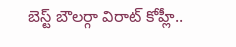బెస్ట్ బౌలర్గా విరాట్ కోహ్లీ..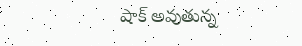షాక్ అవుతున్న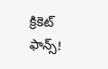క్రికెట్ ఫాన్స్!